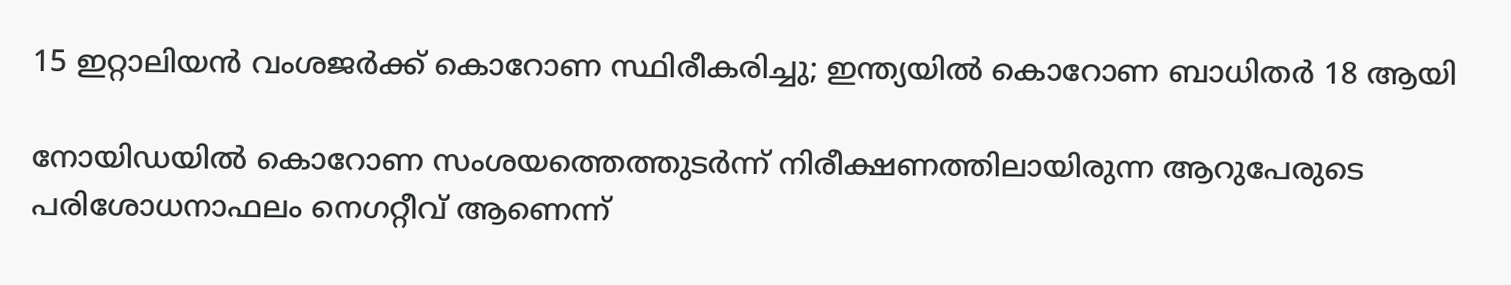15 ഇറ്റാലിയന്‍ വംശജര്‍ക്ക് കൊറോണ സ്ഥിരീകരിച്ചു; ഇന്ത്യയില്‍ കൊറോണ ബാധിതര്‍ 18 ആയി

നോയിഡയില്‍ കൊറോണ സംശയത്തെത്തുടര്‍ന്ന് നിരീക്ഷണത്തിലായിരുന്ന ആറുപേരുടെ പരിശോധനാഫലം നെഗറ്റീവ് ആണെന്ന്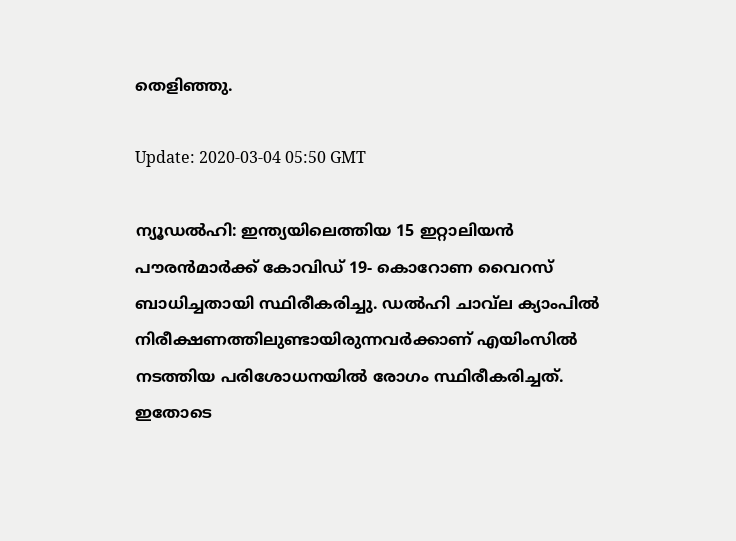തെളിഞ്ഞു.

Update: 2020-03-04 05:50 GMT

ന്യൂഡല്‍ഹി: ഇന്ത്യയിലെത്തിയ 15 ഇറ്റാലിയന്‍ പൗരന്‍മാര്‍ക്ക് കോവിഡ് 19- കൊറോണ വൈറസ് ബാധിച്ചതായി സ്ഥിരീകരിച്ചു. ഡല്‍ഹി ചാവ്‌ല ക്യാംപില്‍ നിരീക്ഷണത്തിലുണ്ടായിരുന്നവര്‍ക്കാണ് എയിംസില്‍ നടത്തിയ പരിശോധനയില്‍ രോഗം സ്ഥിരീകരിച്ചത്. ഇതോടെ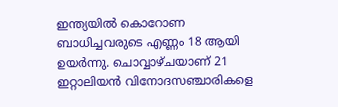ഇന്ത്യയില്‍ കൊറോണ ബാധിച്ചവരുടെ എണ്ണം 18 ആയി ഉയര്‍ന്നു. ചൊവ്വാഴ്ചയാണ് 21 ഇറ്റാലിയന്‍ വിനോദസഞ്ചാരികളെ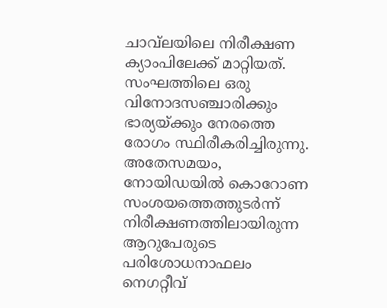ചാവ്‌ലയിലെ നിരീക്ഷണ ക്യാംപിലേക്ക് മാറ്റിയത്. സംഘത്തിലെ ഒരു വിനോദസഞ്ചാരിക്കും ഭാര്യയ്ക്കും നേരത്തെ രോഗം സ്ഥിരീകരിച്ചിരുന്നു. അതേസമയം, നോയിഡയില്‍ കൊറോണ സംശയത്തെത്തുടര്‍ന്ന് നിരീക്ഷണത്തിലായിരുന്ന ആറുപേരുടെ പരിശോധനാഫലം നെഗറ്റീവ്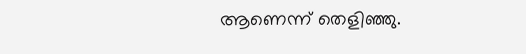ആണെന്ന് തെളിഞ്ഞു.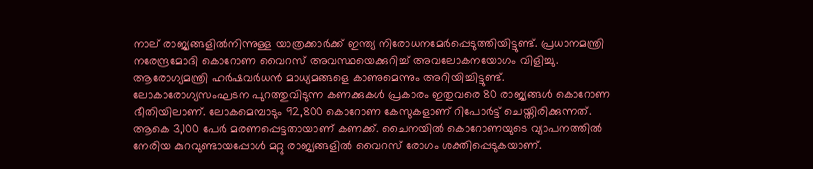നാല് രാജ്യങ്ങളില്‍നിന്നുള്ള യാത്രക്കാര്‍ക്ക് ഇന്ത്യ നിരോധനമേര്‍പ്പെടുത്തിയിട്ടുണ്ട്. പ്രധാനമന്ത്രി നരേന്ദ്രമോദി കൊറോണ വൈറസ് അവസ്ഥയെക്കുറിച്ച് അവലോകനയോഗം വിളിച്ചു. ആരോഗ്യമന്ത്രി ഹര്‍ഷവര്‍ധന്‍ മാധ്യമങ്ങളെ കാണുമെന്നും അറിയിച്ചിട്ടുണ്ട്. ലോകാരോഗ്യസംഘടന പുറത്തുവിടുന്ന കണക്കുകള്‍ പ്രകാരം ഇതുവരെ 80 രാജ്യങ്ങള്‍ കൊറോണ ഭീതിയിലാണ്. ലോകമെമ്പാടും 92,800 കൊറോണ കേസുകളാണ് റിപോര്‍ട്ട് ചെയ്തിരിക്കുന്നത്. ആകെ 3,100 പേര്‍ മരണപ്പെട്ടതായാണ് കണക്ക്. ചൈനയില്‍ കൊറോണയുടെ വ്യാപനത്തില്‍ നേരിയ കുറവുണ്ടായപ്പോള്‍ മറ്റു രാജ്യങ്ങളില്‍ വൈറസ് രോഗം ശക്തിപ്പെടുകയാണ്.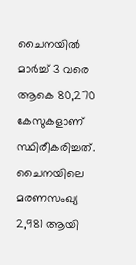ചൈനയില്‍ മാര്‍ച്ച് 3 വരെ ആകെ 80,270 കേസുകളാണ് സ്ഥിരീകരിച്ചത്. ചൈനയിലെ മരണസംഖ്യ 2,981 ആയി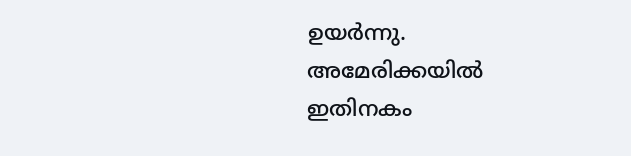ഉയര്‍ന്നു. അമേരിക്കയില്‍ ഇതിനകം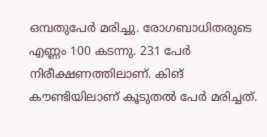ഒമ്പതുപേര്‍ മരിച്ചു. രോഗബാധിതരുടെ എണ്ണം 100 കടന്നു. 231 പേര്‍ നിരീക്ഷണത്തിലാണ്. കിങ് കൗണ്ടിയിലാണ് കൂടുതല്‍ പേര്‍ മരിച്ചത്.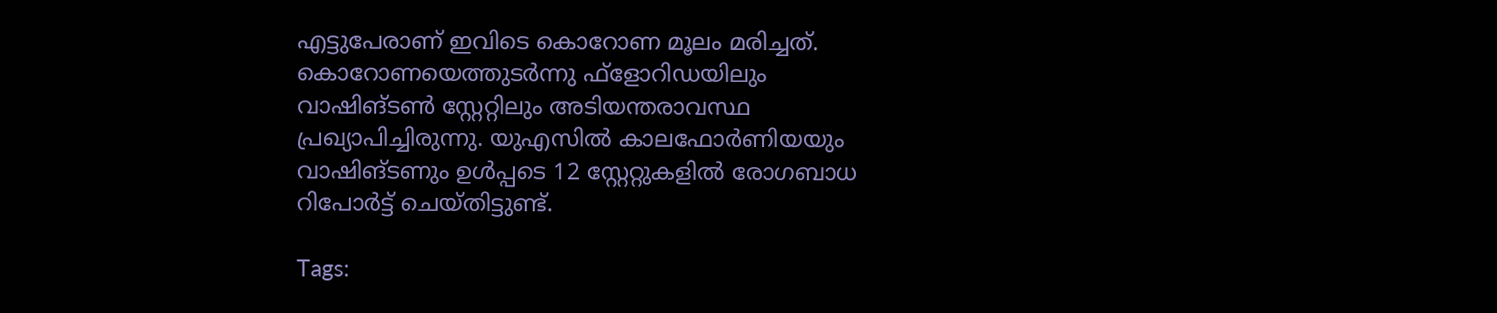എട്ടുപേരാണ് ഇവിടെ കൊറോണ മൂലം മരിച്ചത്. കൊറോണയെത്തുടര്‍ന്നു ഫ്‌ളോറിഡയിലും വാഷിങ്ടണ്‍ സ്റ്റേറ്റിലും അടിയന്തരാവസ്ഥ പ്രഖ്യാപിച്ചിരുന്നു. യുഎസില്‍ കാലഫോര്‍ണിയയും വാഷിങ്ടണും ഉള്‍പ്പടെ 12 സ്റ്റേറ്റുകളില്‍ രോഗബാധ റിപോര്‍ട്ട് ചെയ്തിട്ടുണ്ട്.

Tags: